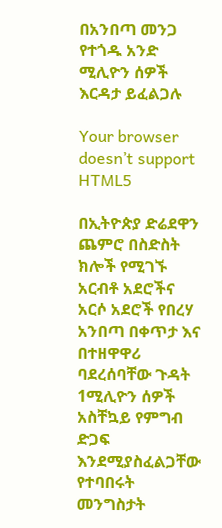በአንበጣ መንጋ የተጎዱ አንድ ሚሊዮን ሰዎች እርዳታ ይፈልጋሉ

Your browser doesn’t support HTML5

በኢትዮጵያ ድሬደዋን ጨምሮ በስድስት ክሎች የሚገኙ አርብቶ አደሮችና አርሶ አደሮች የበረሃ አንበጣ በቀጥታ እና በተዘዋዋሪ ባደረሰባቸው ጉዳት 1ሚሊዮን ሰዎች አስቸኳይ የምግብ ድጋፍ እንደሚያስፈልጋቸው የተባበሩት መንግስታት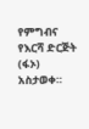የምግብና የእርሻ ድርጅት (ፋኦ) አስታወቀ።